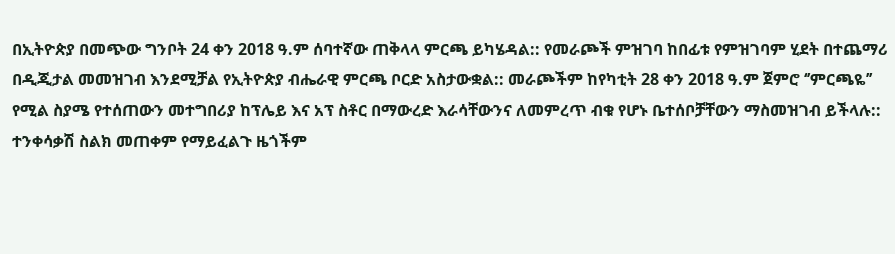በኢትዮጵያ በመጭው ግንቦት 24 ቀን 2018 ዓ.ም ሰባተኛው ጠቅላላ ምርጫ ይካሄዳል:: የመራጮች ምዝገባ ከበፊቱ የምዝገባም ሂደት በተጨማሪ በዲጂታል መመዝገብ እንደሚቻል የኢትዮጵያ ብሔራዊ ምርጫ ቦርድ አስታውቋል:: መራጮችም ከየካቲት 28 ቀን 2018 ዓ.ም ጀምሮ ‘’ምርጫዬ’’ የሚል ስያሜ የተሰጠውን መተግበሪያ ከፕሌይ እና አፕ ስቶር በማውረድ እራሳቸውንና ለመምረጥ ብቁ የሆኑ ቤተሰቦቻቸውን ማስመዝገብ ይችላሉ:: ተንቀሳቃሽ ስልክ መጠቀም የማይፈልጉ ዜጎችም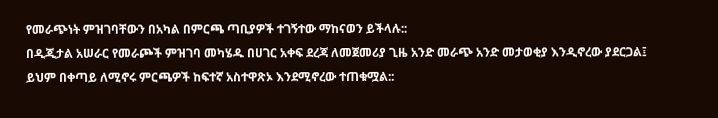የመራጭነት ምዝገባቸውን በአካል በምርጫ ጣቢያዎች ተገኝተው ማከናወን ይችላሉ::
በዲጂታል አሠራር የመራጮች ምዝገባ መካሄዱ በሀገር አቀፍ ደረጃ ለመጀመሪያ ጊዜ አንድ መራጭ አንድ መታወቂያ እንዲኖረው ያደርጋል፤ ይህም በቀጣይ ለሚኖሩ ምርጫዎች ከፍተኛ አስተዋጽኦ እንደሚኖረው ተጠቁሟል::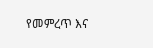የመምረጥ እና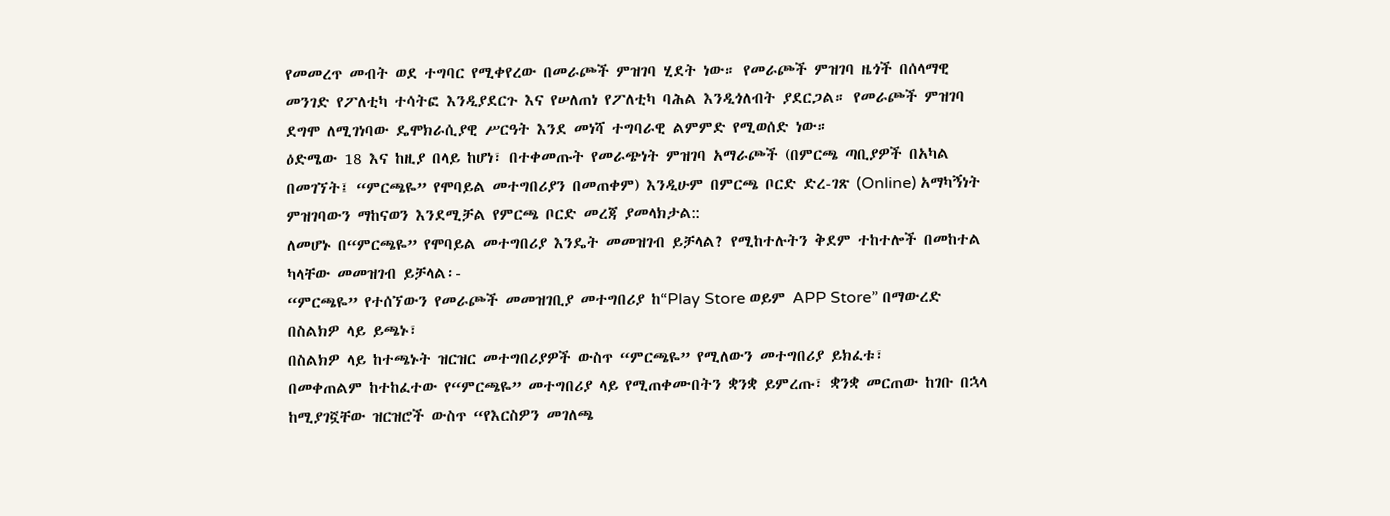የመመረጥ መብት ወደ ተግባር የሚቀየረው በመራጮች ምዝገባ ሂደት ነው። የመራጮች ምዝገባ ዜጎች በሰላማዊ መንገድ የፖለቲካ ተሳትፎ እንዲያደርጉ እና የሠለጠነ የፖለቲካ ባሕል እንዲጎለብት ያደርጋል። የመራጮች ምዝገባ ደግሞ ለሚገነባው ዴሞክራሲያዊ ሥርዓት እንደ መነሻ ተግባራዊ ልምምድ የሚወሰድ ነው።
ዕድሜው 18 እና ከዚያ በላይ ከሆነ፣ በተቀመጡት የመራጭነት ምዝገባ አማራጮች (በምርጫ ጣቢያዎች በአካል በመገኘት፤ “ምርጫዬ” የሞባይል መተግበሪያን በመጠቀም) እንዲሁም በምርጫ ቦርድ ድረ-ገጽ (Online) አማካኝነት ምዝገባውን ማከናወን እንደሚቻል የምርጫ ቦርድ መረጃ ያመላክታል::
ለመሆኑ በ“ምርጫዬ” የሞባይል መተግበሪያ እንዴት መመዝገብ ይቻላል? የሚከተሉትን ቅደም ተከተሎች በመከተል ካላቸው መመዝገብ ይቻላል፡-
“ምርጫዬ” የተሰኘውን የመራጮች መመዝገቢያ መተግበሪያ ከ“Play Store ወይም APP Store” በማውረድ በስልክዎ ላይ ይጫኑ፣
በስልክዎ ላይ ከተጫኑት ዝርዝር መተግበሪያዎች ውስጥ “ምርጫዬ” የሚለውን መተግበሪያ ይክፈቱ፣
በመቀጠልም ከተከፈተው የ“ምርጫዬ” መተግበሪያ ላይ የሚጠቀሙበትን ቋንቋ ይምረጡ፣ ቋንቋ መርጠው ከገቡ በኋላ ከሚያገኟቸው ዝርዝሮች ውስጥ “የእርስዎን መገለጫ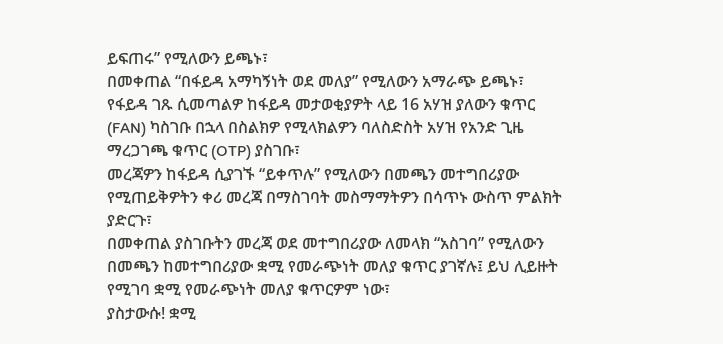ይፍጠሩ” የሚለውን ይጫኑ፣
በመቀጠል “በፋይዳ አማካኝነት ወደ መለያ” የሚለውን አማራጭ ይጫኑ፣
የፋይዳ ገጹ ሲመጣልዎ ከፋይዳ መታወቂያዎት ላይ 16 አሃዝ ያለውን ቁጥር (FAN) ካስገቡ በኋላ በስልክዎ የሚላክልዎን ባለስድስት አሃዝ የአንድ ጊዜ ማረጋገጫ ቁጥር (OTP) ያስገቡ፣
መረጃዎን ከፋይዳ ሲያገኙ “ይቀጥሉ” የሚለውን በመጫን መተግበሪያው የሚጠይቅዎትን ቀሪ መረጃ በማስገባት መስማማትዎን በሳጥኑ ውስጥ ምልክት ያድርጉ፣
በመቀጠል ያስገቡትን መረጃ ወደ መተግበሪያው ለመላክ “አስገባ” የሚለውን በመጫን ከመተግበሪያው ቋሚ የመራጭነት መለያ ቁጥር ያገኛሉ፤ ይህ ሊይዙት የሚገባ ቋሚ የመራጭነት መለያ ቁጥርዎም ነው፣
ያስታውሱ! ቋሚ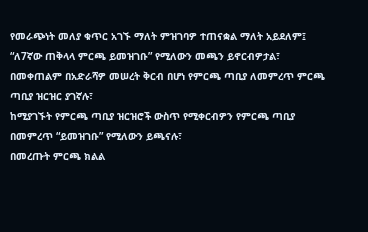የመራጭነት መለያ ቁጥር አገኙ ማለት ምዝገባዎ ተጠናቋል ማለት አይደለም፤ “ለ7ኛው ጠቅላላ ምርጫ ይመዝገቡ” የሚለውን መጫን ይኖርብዎታል፣
በመቀጠልም በአድራሻዎ መሠረት ቅርብ በሆነ የምርጫ ጣቢያ ለመምረጥ ምርጫ ጣቢያ ዝርዝር ያገኛሉ፣
ከሚያገኙት የምርጫ ጣቢያ ዝርዝሮች ውስጥ የሚቀርብዎን የምርጫ ጣቢያ በመምረጥ “ይመዝገቡ” የሚለውን ይጫናሉ፣
በመረጡት ምርጫ ክልል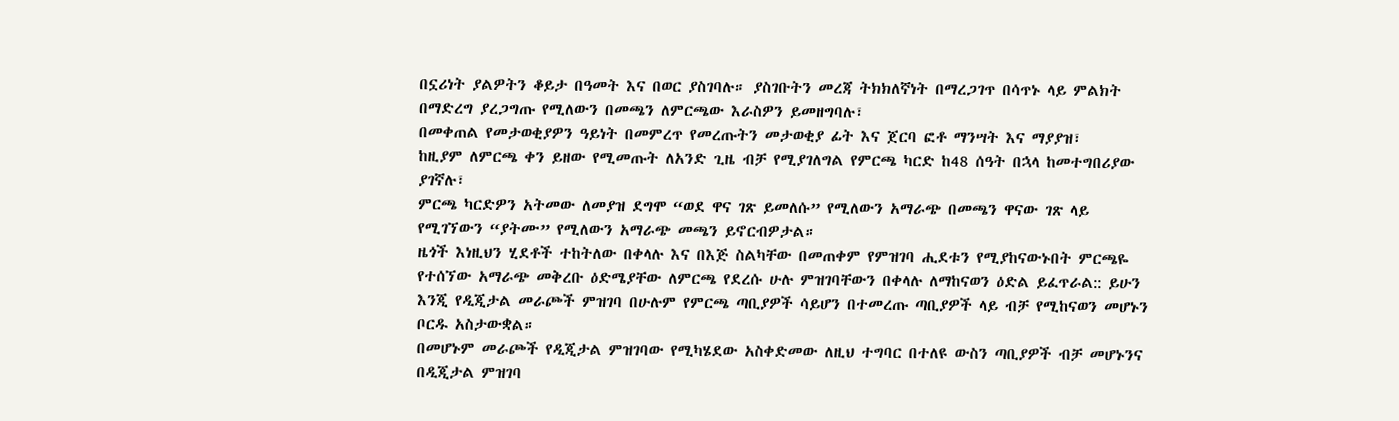በኗሪነት ያልዎትን ቆይታ በዓመት እና በወር ያስገባሉ። ያስገቡትን መረጃ ትክክለኛነት በማረጋገጥ በሳጥኑ ላይ ምልክት በማድረግ ያረጋግጡ የሚለውን በመጫን ለምርጫው እራስዎን ይመዘግባሉ፣
በመቀጠል የመታወቂያዎን ዓይነት በመምረጥ የመረጡትን መታወቂያ ፊት እና ጀርባ ፎቶ ማንሣት እና ማያያዝ፣
ከዚያም ለምርጫ ቀን ይዘው የሚመጡት ለአንድ ጊዜ ብቻ የሚያገለግል የምርጫ ካርድ ከ48 ሰዓት በኋላ ከመተግበሪያው ያገኛሉ፣
ምርጫ ካርድዎን አትመው ለመያዝ ደግሞ “ወደ ዋና ገጽ ይመለሱ” የሚለውን አማራጭ በመጫን ዋናው ገጽ ላይ የሚገኘውን “ያትሙ” የሚለውን አማራጭ መጫን ይኖርብዎታል።
ዜጎች እነዚህን ሂደቶች ተከትለው በቀላሉ እና በእጅ ስልካቸው በመጠቀም የምዝገባ ሒደቱን የሚያከናውኑበት ምርጫዬ የተሰኘው አማራጭ መቅረቡ ዕድሜያቸው ለምርጫ የደረሱ ሁሉ ምዝገባቸውን በቀላሉ ለማከናወን ዕድል ይፈጥራል:: ይሁን እንጂ የዲጂታል መራጮች ምዝገባ በሁሉም የምርጫ ጣቢያዎች ሳይሆን በተመረጡ ጣቢያዎች ላይ ብቻ የሚከናወን መሆኑን ቦርዱ አስታውቋል።
በመሆኑም መራጮች የዲጂታል ምዝገባው የሚካሄደው አስቀድመው ለዚህ ተግባር በተለዩ ውስን ጣቢያዎች ብቻ መሆኑንና በዲጂታል ምዝገባ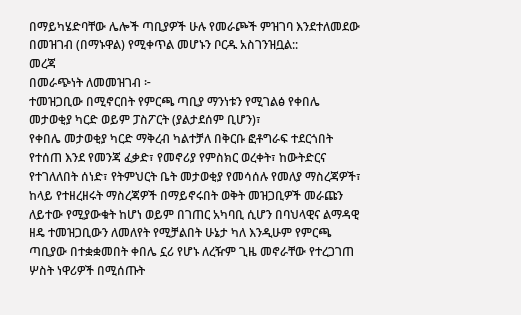በማይካሄድባቸው ሌሎች ጣቢያዎች ሁሉ የመራጮች ምዝገባ እንደተለመደው በመዝገብ (በማኑዋል) የሚቀጥል መሆኑን ቦርዱ አስገንዝቧል::
መረጃ
በመራጭነት ለመመዝገብ ፦
ተመዝጋቢው በሚኖርበት የምርጫ ጣቢያ ማንነቱን የሚገልፅ የቀበሌ መታወቂያ ካርድ ወይም ፓስፖርት (ያልታደሰም ቢሆን)፣
የቀበሌ መታወቂያ ካርድ ማቅረብ ካልተቻለ በቅርቡ ፎቶግራፍ ተደርጎበት የተሰጠ እንደ የመንጃ ፈቃድ፣ የመኖሪያ የምስክር ወረቀት፣ ከውትድርና የተገለለበት ሰነድ፣ የትምህርት ቤት መታወቂያ የመሳሰሉ የመለያ ማስረጃዎች፣
ከላይ የተዘረዘሩት ማስረጃዎች በማይኖሩበት ወቅት መዝጋቢዎች መራጩን ለይተው የሚያውቁት ከሆነ ወይም በገጠር አካባቢ ሲሆን በባህላዊና ልማዳዊ ዘዴ ተመዝጋቢውን ለመለየት የሚቻልበት ሁኔታ ካለ እንዲሁም የምርጫ ጣቢያው በተቋቋመበት ቀበሌ ኗሪ የሆኑ ለረዥም ጊዜ መኖራቸው የተረጋገጠ ሦስት ነዋሪዎች በሚሰጡት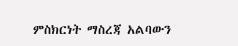ምስክርነት ማስረጃ አልባውን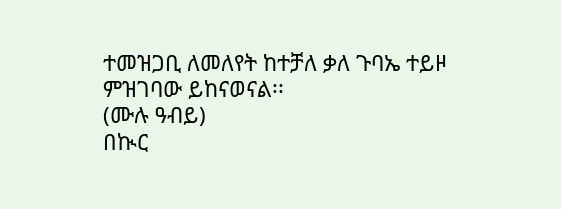ተመዝጋቢ ለመለየት ከተቻለ ቃለ ጉባኤ ተይዞ ምዝገባው ይከናወናል፡፡
(ሙሉ ዓብይ)
በኲር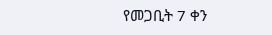የመጋቢት 7 ቀን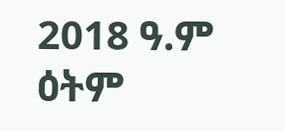2018 ዓ.ም ዕትም